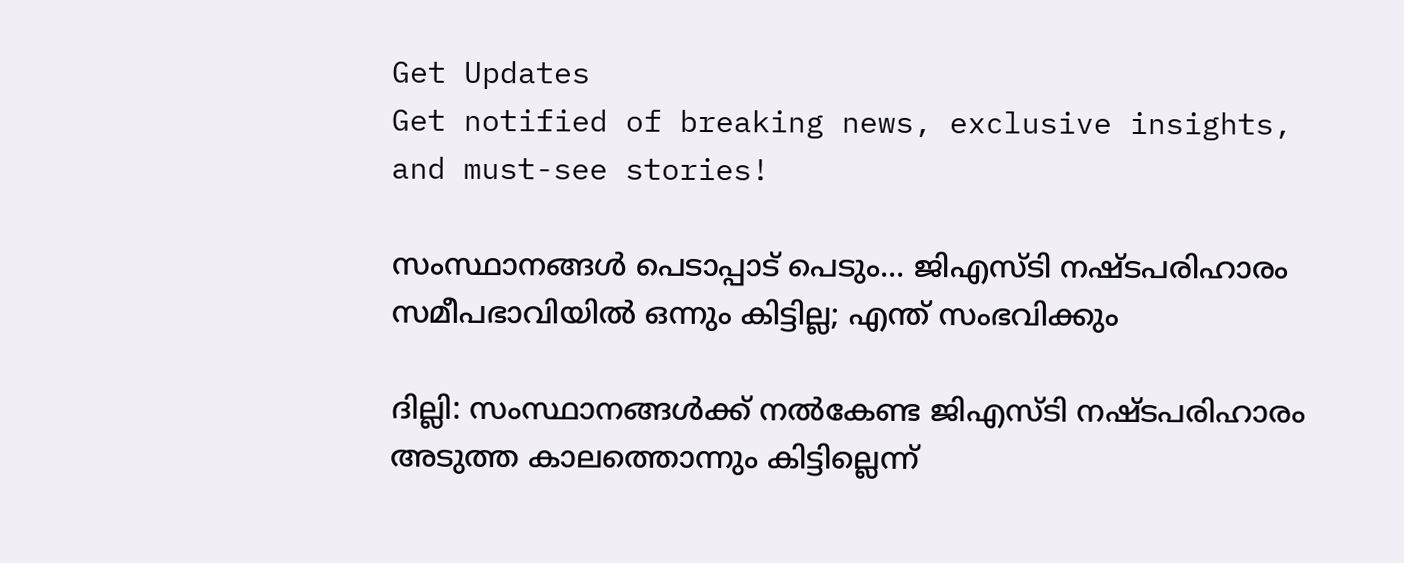Get Updates
Get notified of breaking news, exclusive insights, and must-see stories!

സംസ്ഥാനങ്ങള്‍ പെടാപ്പാട് പെടും... ജിഎസ്ടി നഷ്ടപരിഹാരം സമീപഭാവിയിൽ ഒന്നും കിട്ടില്ല; എന്ത് സംഭവിക്കും

ദില്ലി: സംസ്ഥാനങ്ങള്‍ക്ക് നല്‍കേണ്ട ജിഎസ്ടി നഷ്ടപരിഹാരം അടുത്ത കാലത്തൊന്നും കിട്ടില്ലെന്ന്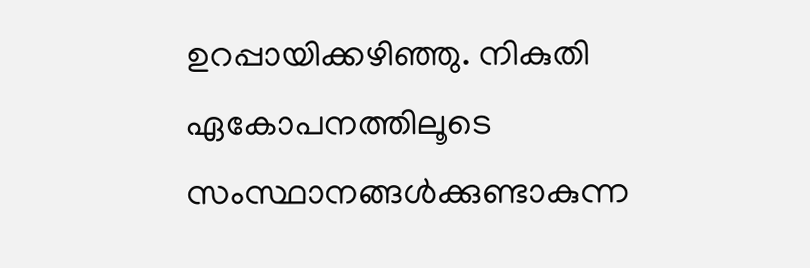ഉറപ്പായിക്കഴിഞ്ഞു. നികുതി ഏകോപനത്തിലൂടെ സംസ്ഥാനങ്ങള്‍ക്കുണ്ടാകുന്ന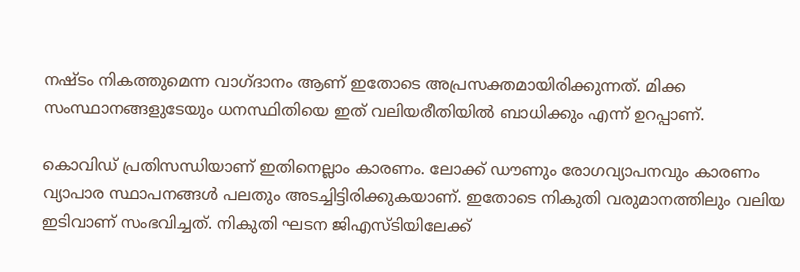നഷ്ടം നികത്തുമെന്ന വാഗ്ദാനം ആണ് ഇതോടെ അപ്രസക്തമായിരിക്കുന്നത്. മിക്ക സംസ്ഥാനങ്ങളുടേയും ധനസ്ഥിതിയെ ഇത് വലിയരീതിയില്‍ ബാധിക്കും എന്ന് ഉറപ്പാണ്.

കൊവിഡ് പ്രതിസന്ധിയാണ് ഇതിനെല്ലാം കാരണം. ലോക്ക് ഡൗണും രോഗവ്യാപനവും കാരണം വ്യാപാര സ്ഥാപനങ്ങള്‍ പലതും അടച്ചിട്ടിരിക്കുകയാണ്. ഇതോടെ നികുതി വരുമാനത്തിലും വലിയ ഇടിവാണ് സംഭവിച്ചത്. നികുതി ഘടന ജിഎസ്ടിയിലേക്ക്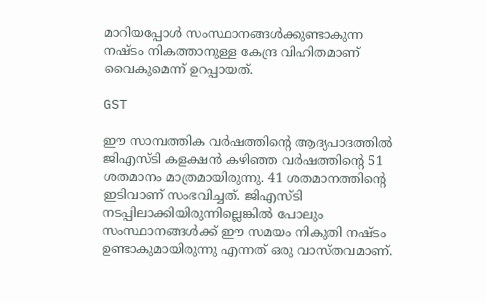മാറിയപ്പോള്‍ സംസ്ഥാനങ്ങള്‍ക്കുണ്ടാകുന്ന നഷ്ടം നികത്താനുള്ള കേന്ദ്ര വിഹിതമാണ് വൈകുമെന്ന് ഉറപ്പായത്.

GST

ഈ സാമ്പത്തിക വര്‍ഷത്തിന്റെ ആദ്യപാദത്തില്‍ ജിഎസ്ടി കളക്ഷന്‍ കഴിഞ്ഞ വര്‍ഷത്തിന്റെ 51 ശതമാനം മാത്രമായിരുന്നു. 41 ശതമാനത്തിന്റെ ഇടിവാണ് സംഭവിച്ചത്. ജിഎസ്ടി നടപ്പിലാക്കിയിരുന്നില്ലെങ്കില്‍ പോലും സംസ്ഥാനങ്ങള്‍ക്ക് ഈ സമയം നികുതി നഷ്ടം ഉണ്ടാകുമായിരുന്നു എന്നത് ഒരു വാസ്തവമാണ്.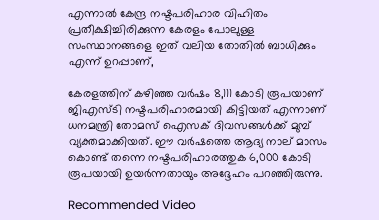എന്നാല്‍ കേന്ദ്ര നഷ്ടപരിഹാര വിഹിതം പ്രതീക്ഷിച്ചിരിക്കുന്ന കേരളം പോലുള്ള സംസ്ഥാനങ്ങളെ ഇത് വലിയ തോതില്‍ ബാധിക്കും എന്ന് ഉറപ്പാണ്,

കേരളത്തിന് കഴിഞ്ഞ വര്‍ഷം 8,111 കോടി രൂപയാണ് ജിഎസ്ടി നഷ്ടപരിഹാരമായി കിട്ടിയത് എന്നാണ് ധനമന്ത്രി തോമസ് ഐസക് ദിവസങ്ങള്‍ക്ക് മുമ്പ് വ്യക്തമാക്കിയത്. ഈ വര്‍ഷത്തെ ആദ്യ നാല് മാസം കൊണ്ട് തന്നെ നഷ്ടപരിഹാരത്തുക 6,000 കോടി രൂപയായി ഉയര്‍ന്നതായും അദ്ദേഹം പറഞ്ഞിരുന്നു.

Recommended Video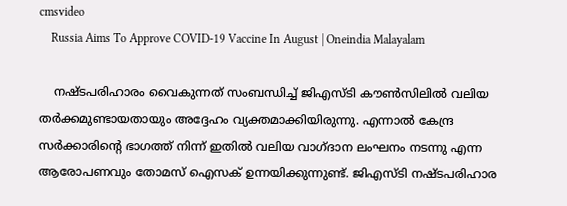cmsvideo
    Russia Aims To Approve COVID-19 Vaccine In August | Oneindia Malayalam

    നഷ്ടപരിഹാരം വൈകുന്നത് സംബന്ധിച്ച് ജിഎസ്ടി കൗണ്‍സിലില്‍ വലിയ തര്‍ക്കമുണ്ടായതായും അദ്ദേഹം വ്യക്തമാക്കിയിരുന്നു. എന്നാല്‍ കേന്ദ്ര സര്‍ക്കാരിന്റെ ഭാഗത്ത് നിന്ന് ഇതില്‍ വലിയ വാഗ്ദാന ലംഘനം നടന്നു എന്ന ആരോപണവും തോമസ് ഐസക് ഉന്നയിക്കുന്നുണ്ട്. ജിഎസ്ടി നഷ്ടപരിഹാര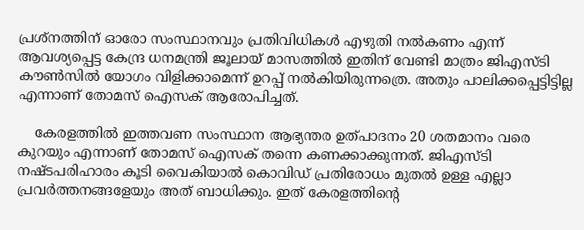പ്രശ്‌നത്തിന് ഓരോ സംസ്ഥാനവും പ്രതിവിധികള്‍ എഴുതി നല്‍കണം എന്ന് ആവശ്യപ്പെട്ട കേന്ദ്ര ധനമന്ത്രി ജൂലായ് മാസത്തില്‍ ഇതിന് വേണ്ടി മാത്രം ജിഎസ്ടി കൗണ്‍സില്‍ യോഗം വിളിക്കാമെന്ന് ഉറപ്പ് നല്‍കിയിരുന്നത്രെ. അതും പാലിക്കപ്പെട്ടിട്ടില്ല എന്നാണ് തോമസ് ഐസക് ആരോപിച്ചത്.

    കേരളത്തില്‍ ഇത്തവണ സംസ്ഥാന ആഭ്യന്തര ഉത്പാദനം 20 ശതമാനം വരെ കുറയും എന്നാണ് തോമസ് ഐസക് തന്നെ കണക്കാക്കുന്നത്. ജിഎസ്ടി നഷ്ടപരിഹാരം കൂടി വൈകിയാല്‍ കൊവിഡ് പ്രതിരോധം മുതല്‍ ഉള്ള എല്ലാ പ്രവര്‍ത്തനങ്ങളേയും അത് ബാധിക്കും. ഇത് കേരളത്തിന്റെ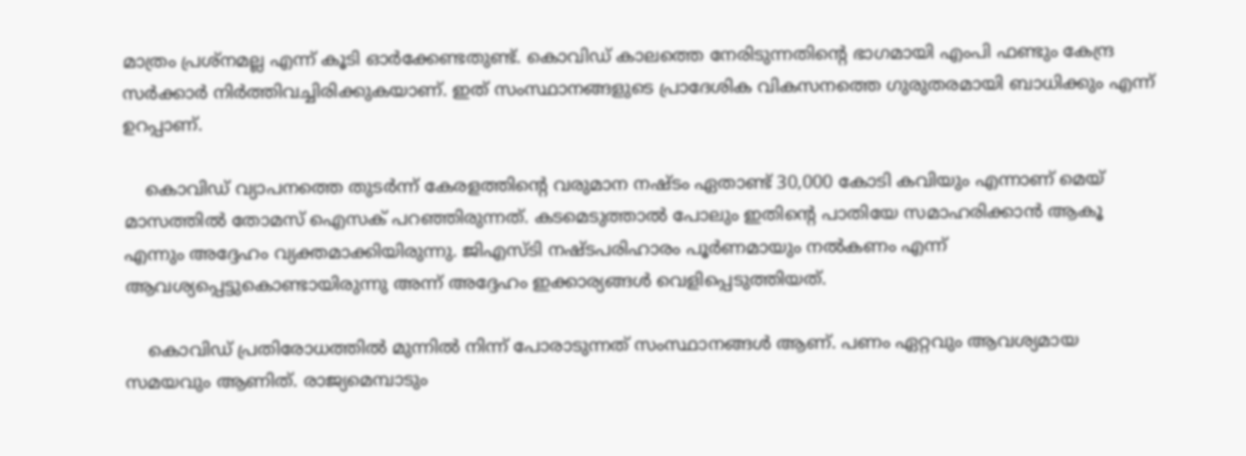മാത്രം പ്രശ്‌നമല്ല എന്ന് കൂടി ഓര്‍ക്കേണ്ടതുണ്ട്. കൊവിഡ് കാലത്തെ നേരിടുന്നതിന്റെ ഭാഗമായി എംപി ഫണ്ടും കേന്ദ്ര സര്‍ക്കാര്‍ നിര്‍ത്തിവച്ചിരിക്കുകയാണ്. ഇത് സംസ്ഥാനങ്ങളുടെ പ്രാദേശിക വികസനത്തെ ഗുരുതരമായി ബാധിക്കും എന്ന് ഉറപ്പാണ്.

    കൊവിഡ് വ്യാപനത്തെ തുടര്‍ന്ന് കേരളത്തിന്റെ വരുമാന നഷ്ടം ഏതാണ്ട് 30,000 കോടി കവിയും എന്നാണ് മെയ് മാസത്തില്‍ തോമസ് ഐസക് പറഞ്ഞിരുന്നത്. കടമെടുത്താല്‍ പോലും ഇതിന്റെ പാതിയേ സമാഹരിക്കാന്‍ ആകൂ എന്നും അദ്ദേഹം വ്യക്തമാക്കിയിരുന്നു. ജിഎസ്ടി നഷ്ടപരിഹാരം പൂര്‍ണമായും നല്‍കണം എന്ന് ആവശ്യപ്പെട്ടുകൊണ്ടായിരുന്നു അന്ന് അദ്ദേഹം ഇക്കാര്യങ്ങള്‍ വെളിപ്പെടുത്തിയത്.

    കൊവിഡ് പ്രതിരോധത്തില്‍ മുന്നില്‍ നിന്ന് പോരാടുന്നത് സംസ്ഥാനങ്ങള്‍ ആണ്. പണം ഏറ്റവും ആവശ്യമായ സമയവും ആണിത്. രാജ്യമെമ്പാടും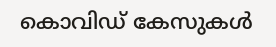കൊവിഡ് കേസുകള്‍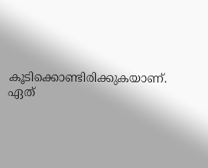കൂടിക്കൊണ്ടിരിക്കുകയാണ്. ഏത്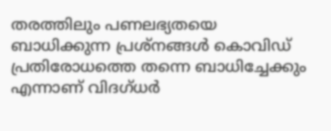തരത്തിലും പണലഭ്യതയെ ബാധിക്കുന്ന പ്രശ്‌നങ്ങള്‍ കൊവിഡ് പ്രതിരോധത്തെ തന്നെ ബാധിച്ചേക്കും എന്നാണ് വിദഗ്ധര്‍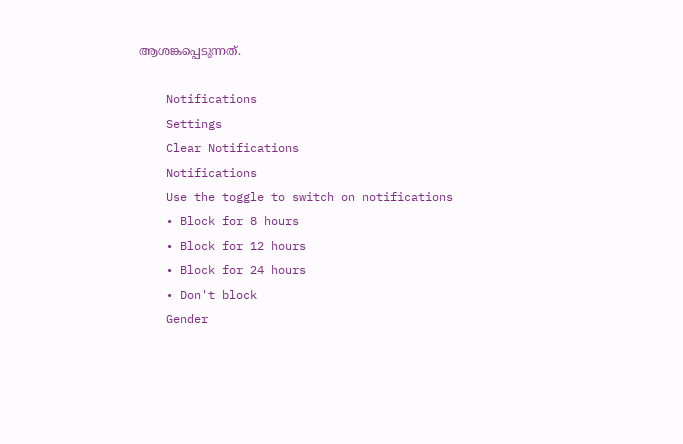ആശങ്കപ്പെടുന്നത്.

    Notifications
    Settings
    Clear Notifications
    Notifications
    Use the toggle to switch on notifications
    • Block for 8 hours
    • Block for 12 hours
    • Block for 24 hours
    • Don't block
    Gender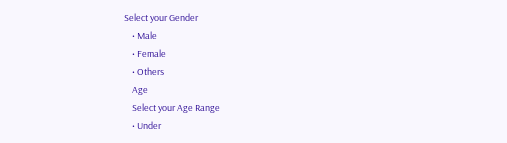Select your Gender
    • Male
    • Female
    • Others
    Age
    Select your Age Range
    • Under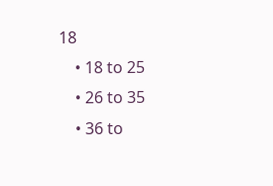18
    • 18 to 25
    • 26 to 35
    • 36 to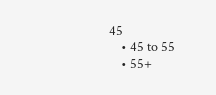45
    • 45 to 55
    • 55+